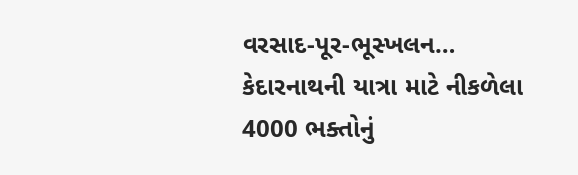વરસાદ-પૂર-ભૂસ્ખલન… કેદારનાથની યાત્રા માટે નીકળેલા 4000 ભક્તોનું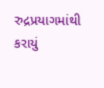રુદ્રપ્રયાગમાંથી કરાયું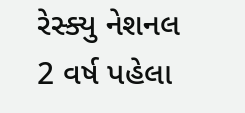રેસ્ક્યુ નેશનલ 2 વર્ષ પહેલા